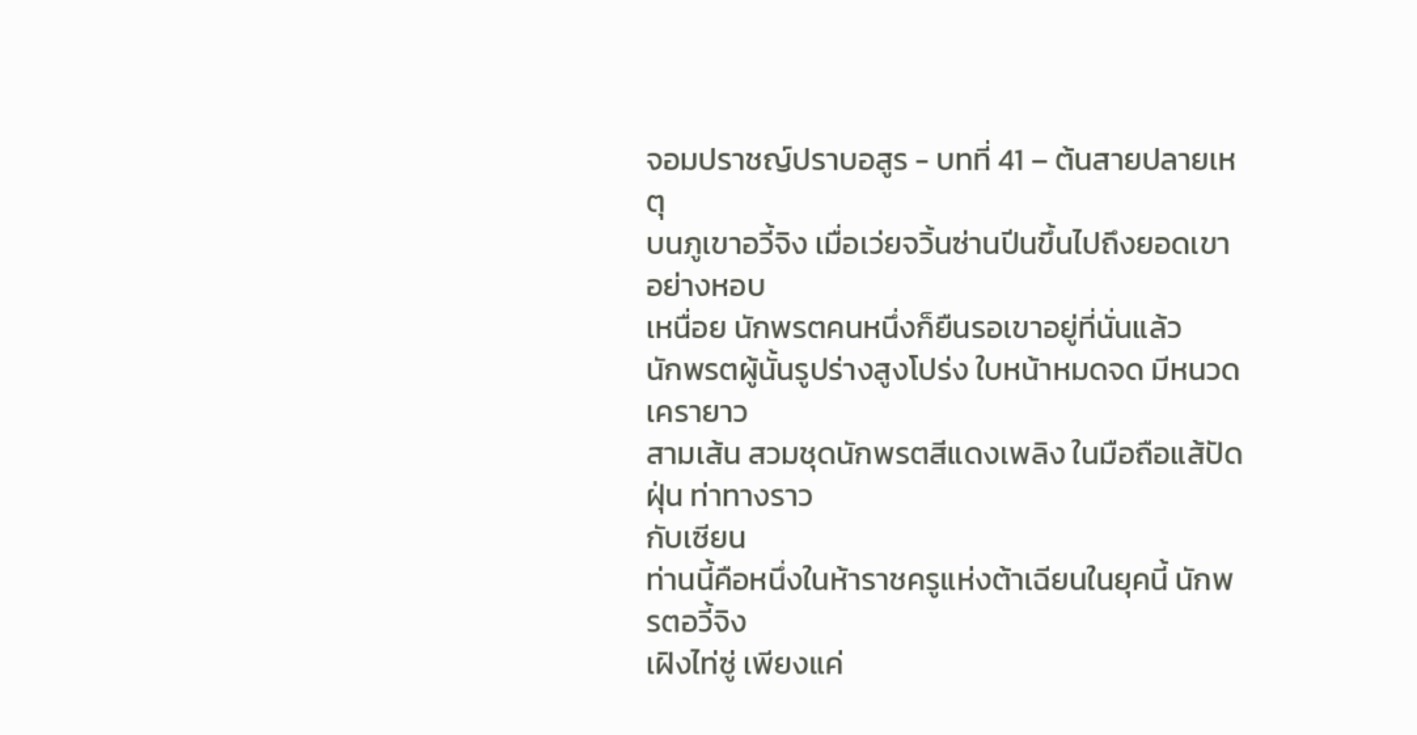จอมปราชญ์ปราบอสูร - บทที่ 41 – ต้นสายปลายเหตุ
บนภูเขาอวี้จิง เมื่อเว่ยจวิ้นซ่านปีนขึ้นไปถึงยอดเขาอย่างหอบ
เหนื่อย นักพรตคนหนึ่งก็ยืนรอเขาอยู่ที่นั่นแล้ว
นักพรตผู้นั้นรูปร่างสูงโปร่ง ใบหน้าหมดจด มีหนวดเครายาว
สามเส้น สวมชุดนักพรตสีแดงเพลิง ในมือถือแส้ปัดฝุ่น ท่าทางราว
กับเซียน
ท่านนี้คือหนึ่งในห้าราชครูแห่งต้าเฉียนในยุคนี้ นักพรตอวี้จิง
เฝิงไท่ซู่ เพียงแค่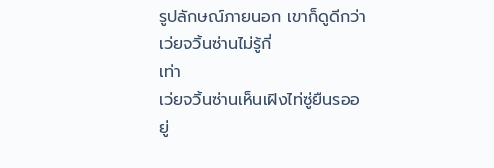รูปลักษณ์ภายนอก เขาก็ดูดีกว่าเว่ยจวิ้นซ่านไม่รู้กี่
เท่า
เว่ยจวิ้นซ่านเห็นเฝิงไท่ซู่ยืนรออยู่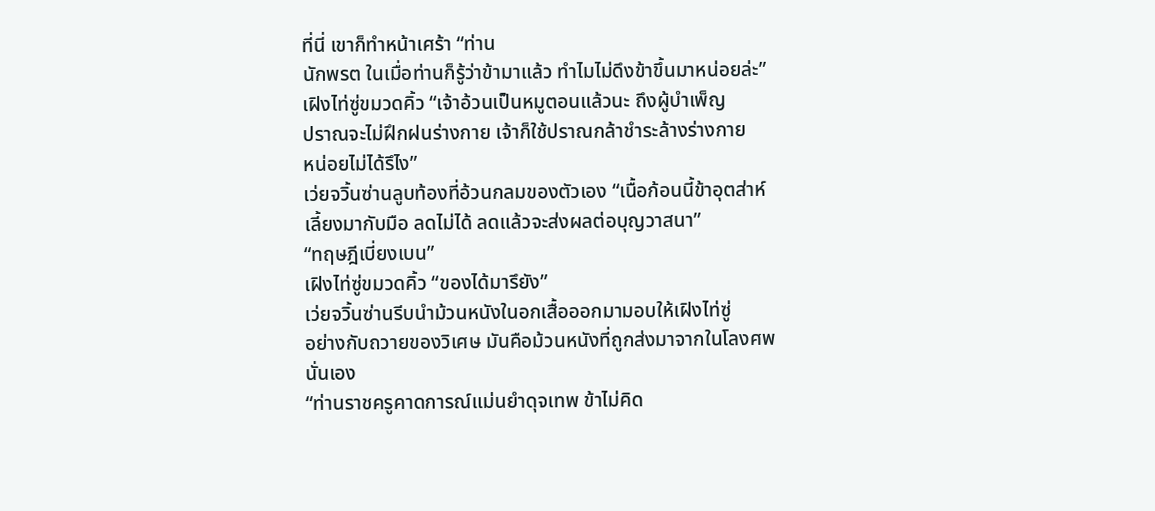ที่นี่ เขาก็ทำหน้าเศร้า “ท่าน
นักพรต ในเมื่อท่านก็รู้ว่าข้ามาแล้ว ทำไมไม่ดึงข้าขึ้นมาหน่อยล่ะ”
เฝิงไท่ซู่ขมวดคิ้ว “เจ้าอ้วนเป็นหมูตอนแล้วนะ ถึงผู้บำเพ็ญ
ปราณจะไม่ฝึกฝนร่างกาย เจ้าก็ใช้ปราณกล้าชำระล้างร่างกาย
หน่อยไม่ได้รึไง”
เว่ยจวิ้นซ่านลูบท้องที่อ้วนกลมของตัวเอง “เนื้อก้อนนี้ข้าอุตส่าห์
เลี้ยงมากับมือ ลดไม่ได้ ลดแล้วจะส่งผลต่อบุญวาสนา”
“ทฤษฎีเบี่ยงเบน”
เฝิงไท่ซู่ขมวดคิ้ว “ของได้มารึยัง”
เว่ยจวิ้นซ่านรีบนำม้วนหนังในอกเสื้อออกมามอบให้เฝิงไท่ซู่
อย่างกับถวายของวิเศษ มันคือม้วนหนังที่ถูกส่งมาจากในโลงศพ
นั่นเอง
“ท่านราชครูคาดการณ์แม่นยำดุจเทพ ข้าไม่คิด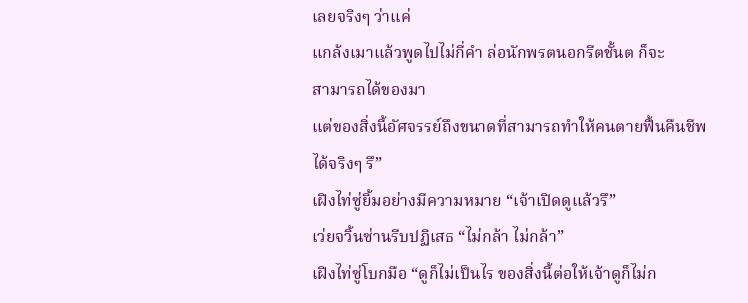เลยจริงๆ ว่าแค่
แกล้งเมาแล้วพูดไปไม่กี่คำ ล่อนักพรตนอกรีตชั้นต ก็จะ
สามารถได้ของมา
แต่ของสิ่งนี้อัศจรรย์ถึงขนาดที่สามารถทำให้คนตายฟื้นคืนชีพ
ได้จริงๆ รึ”
เฝิงไท่ซู่ยิ้มอย่างมีความหมาย “เจ้าเปิดดูแล้วรึ”
เว่ยจวิ้นซ่านรีบปฏิเสธ “ไม่กล้า ไม่กล้า”
เฝิงไท่ซู่โบกมือ “ดูก็ไม่เป็นไร ของสิ่งนี้ต่อให้เจ้าดูก็ไม่ก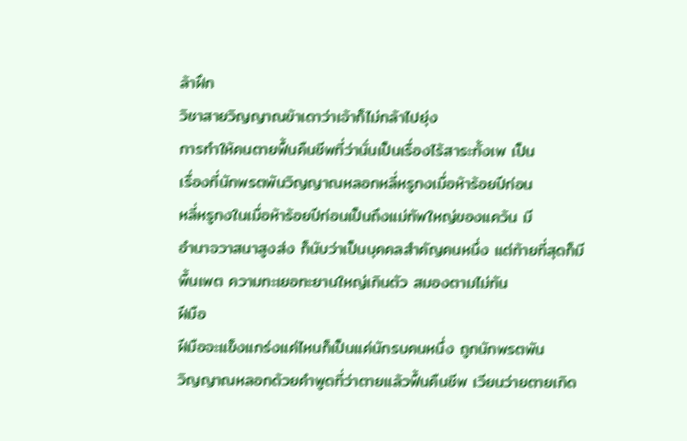ล้าฝึก
วิชาสายวิญญาณข้าเดาว่าเจ้าก็ไม่กล้าไปยุ่ง
การทำให้คนตายฟื้นคืนชีพที่ว่านั่นเป็นเรื่องไร้สาระทั้งเพ เป็น
เรื่องที่นักพรตพันวิญญาณหลอกหลี่หรูกงเมื่อห้าร้อยปีก่อน
หลี่หรูกงในเมื่อห้าร้อยปีก่อนเป็นถึงแม่ทัพใหญ่ของแคว้น มี
อำนาจวาสนาสูงส่ง ก็นับว่าเป็นบุคคลสำคัญคนหนึ่ง แต่ท้ายที่สุดก็มี
พื้นเพต ความทะเยอทะยานใหญ่เกินตัว สมองตามไม่ทัน
ฝีมือ
ฝีมือจะแข็งแกร่งแค่ไหนก็เป็นแค่นักรบคนหนึ่ง ถูกนักพรตพัน
วิญญาณหลอกด้วยคำพูดที่ว่าตายแล้วฟื้นคืนชีพ เวียนว่ายตายเกิด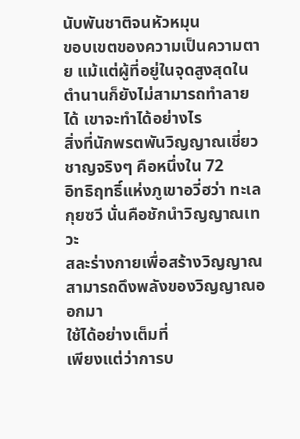นับพันชาติจนหัวหมุน
ขอบเขตของความเป็นความตาย แม้แต่ผู้ที่อยู่ในจุดสูงสุดใน
ตำนานก็ยังไม่สามารถทำลายได้ เขาจะทำได้อย่างไร
สิ่งที่นักพรตพันวิญญาณเชี่ยวชาญจริงๆ คือหนึ่งใน 72
อิทธิฤทธิ์แห่งภูเขาอวี่ฮว่า ทะเลกุยซวี นั่นคือชักนำวิญญาณเทวะ
สละร่างกายเพื่อสร้างวิญญาณ สามารถดึงพลังของวิญญาณออกมา
ใช้ได้อย่างเต็มที่
เพียงแต่ว่าการบ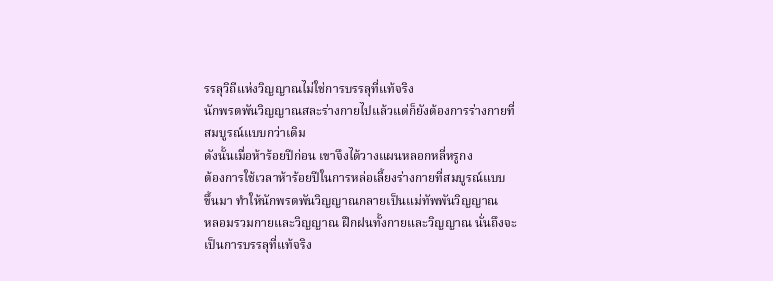รรลุวิถีแห่งวิญญาณไม่ใช่การบรรลุที่แท้จริง
นักพรตพันวิญญาณสละร่างกายไปแล้วแต่ก็ยังต้องการร่างกายที่
สมบูรณ์แบบกว่าเดิม
ดังนั้นเมื่อห้าร้อยปีก่อน เขาจึงได้วางแผนหลอกหลี่หรูกง
ต้องการใช้เวลาห้าร้อยปีในการหล่อเลี้ยงร่างกายที่สมบูรณ์แบบ
ขึ้นมา ทำให้นักพรตพันวิญญาณกลายเป็นแม่ทัพพันวิญญาณ
หลอมรวมกายและวิญญาณ ฝึกฝนทั้งกายและวิญญาณ นั่นถึงจะ
เป็นการบรรลุที่แท้จริง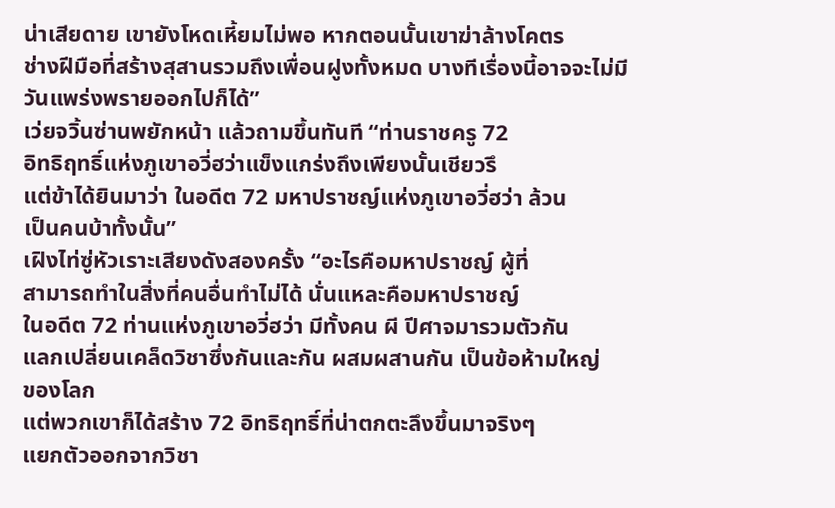น่าเสียดาย เขายังโหดเหี้ยมไม่พอ หากตอนนั้นเขาฆ่าล้างโคตร
ช่างฝีมือที่สร้างสุสานรวมถึงเพื่อนฝูงทั้งหมด บางทีเรื่องนี้อาจจะไม่มี
วันแพร่งพรายออกไปก็ได้”
เว่ยจวิ้นซ่านพยักหน้า แล้วถามขึ้นทันที “ท่านราชครู 72
อิทธิฤทธิ์แห่งภูเขาอวี่ฮว่าแข็งแกร่งถึงเพียงนั้นเชียวรึ
แต่ข้าได้ยินมาว่า ในอดีต 72 มหาปราชญ์แห่งภูเขาอวี่ฮว่า ล้วน
เป็นคนบ้าทั้งนั้น”
เฝิงไท่ซู่หัวเราะเสียงดังสองครั้ง “อะไรคือมหาปราชญ์ ผู้ที่
สามารถทำในสิ่งที่คนอื่นทำไม่ได้ นั่นแหละคือมหาปราชญ์
ในอดีต 72 ท่านแห่งภูเขาอวี่ฮว่า มีทั้งคน ผี ปีศาจมารวมตัวกัน
แลกเปลี่ยนเคล็ดวิชาซึ่งกันและกัน ผสมผสานกัน เป็นข้อห้ามใหญ่
ของโลก
แต่พวกเขาก็ได้สร้าง 72 อิทธิฤทธิ์ที่น่าตกตะลึงขึ้นมาจริงๆ
แยกตัวออกจากวิชา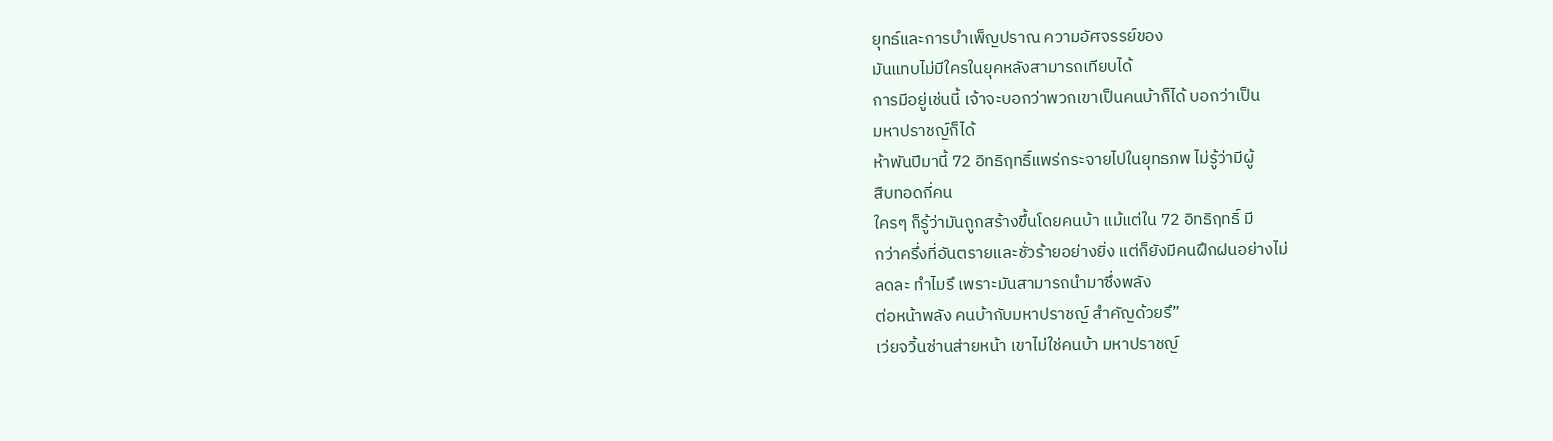ยุทธ์และการบำเพ็ญปราณ ความอัศจรรย์ของ
มันแทบไม่มีใครในยุคหลังสามารถเทียบได้
การมีอยู่เช่นนี้ เจ้าจะบอกว่าพวกเขาเป็นคนบ้าก็ได้ บอกว่าเป็น
มหาปราชญ์ก็ได้
ห้าพันปีมานี้ 72 อิทธิฤทธิ์แพร่กระจายไปในยุทธภพ ไม่รู้ว่ามีผู้
สืบทอดกี่คน
ใครๆ ก็รู้ว่ามันถูกสร้างขึ้นโดยคนบ้า แม้แต่ใน 72 อิทธิฤทธิ์ มี
กว่าครึ่งที่อันตรายและชั่วร้ายอย่างยิ่ง แต่ก็ยังมีคนฝึกฝนอย่างไม่
ลดละ ทำไมรึ เพราะมันสามารถนำมาซึ่งพลัง
ต่อหน้าพลัง คนบ้ากับมหาปราชญ์ สำคัญด้วยรึ”
เว่ยจวิ้นซ่านส่ายหน้า เขาไม่ใช่คนบ้า มหาปราชญ์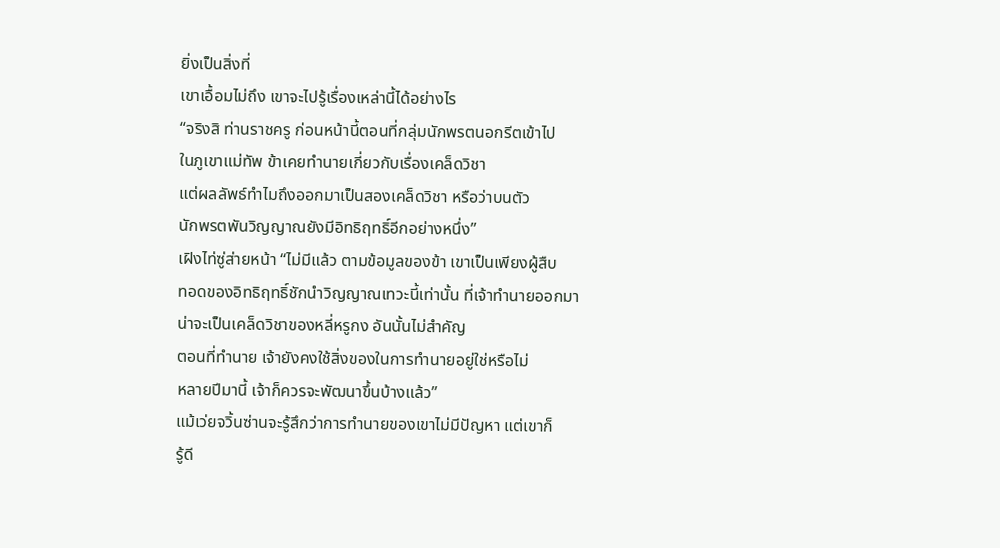ยิ่งเป็นสิ่งที่
เขาเอื้อมไม่ถึง เขาจะไปรู้เรื่องเหล่านี้ได้อย่างไร
“จริงสิ ท่านราชครู ก่อนหน้านี้ตอนที่กลุ่มนักพรตนอกรีตเข้าไป
ในภูเขาแม่ทัพ ข้าเคยทำนายเกี่ยวกับเรื่องเคล็ดวิชา
แต่ผลลัพธ์ทำไมถึงออกมาเป็นสองเคล็ดวิชา หรือว่าบนตัว
นักพรตพันวิญญาณยังมีอิทธิฤทธิ์อีกอย่างหนึ่ง”
เฝิงไท่ซู่ส่ายหน้า “ไม่มีแล้ว ตามข้อมูลของข้า เขาเป็นเพียงผู้สืบ
ทอดของอิทธิฤทธิ์ชักนำวิญญาณเทวะนี้เท่านั้น ที่เจ้าทำนายออกมา
น่าจะเป็นเคล็ดวิชาของหลี่หรูกง อันนั้นไม่สำคัญ
ตอนที่ทำนาย เจ้ายังคงใช้สิ่งของในการทำนายอยู่ใช่หรือไม่
หลายปีมานี้ เจ้าก็ควรจะพัฒนาขึ้นบ้างแล้ว”
แม้เว่ยจวิ้นซ่านจะรู้สึกว่าการทำนายของเขาไม่มีปัญหา แต่เขาก็
รู้ดี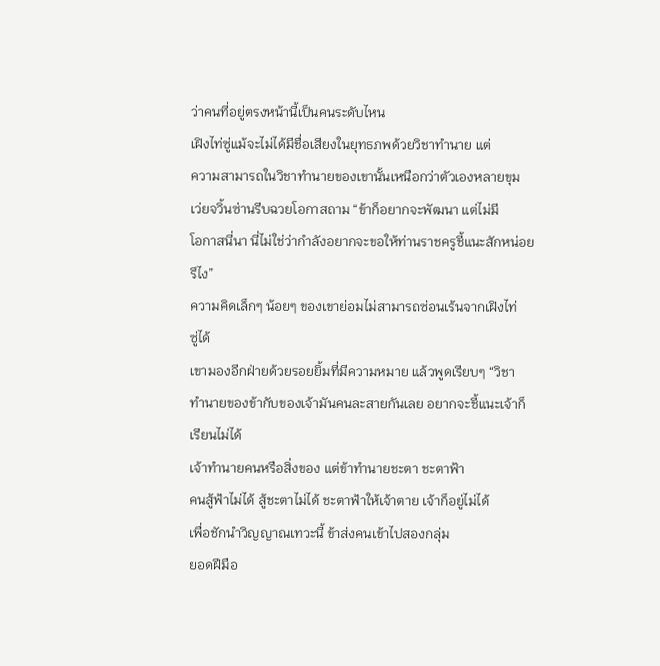ว่าคนที่อยู่ตรงหน้านี้เป็นคนระดับไหน
เฝิงไท่ซู่แม้จะไม่ได้มีชื่อเสียงในยุทธภพด้วยวิชาทำนาย แต่
ความสามารถในวิชาทำนายของเขานั้นเหนือกว่าตัวเองหลายขุม
เว่ยจวิ้นซ่านรีบฉวยโอกาสถาม “ข้าก็อยากจะพัฒนา แต่ไม่มี
โอกาสนี่นา นี่ไม่ใช่ว่ากำลังอยากจะขอให้ท่านราชครูชี้แนะสักหน่อย
รึไง”
ความคิดเล็กๆ น้อยๆ ของเขาย่อมไม่สามารถซ่อนเร้นจากเฝิงไท่
ซู่ได้
เขามองอีกฝ่ายด้วยรอยยิ้มที่มีความหมาย แล้วพูดเรียบๆ “วิชา
ทำนายของข้ากับของเจ้ามันคนละสายกันเลย อยากจะชี้แนะเจ้าก็
เรียนไม่ได้
เจ้าทำนายคนหรือสิ่งของ แต่ข้าทำนายชะตา ชะตาฟ้า
คนสู้ฟ้าไม่ได้ สู้ชะตาไม่ได้ ชะตาฟ้าให้เจ้าตาย เจ้าก็อยู่ไม่ได้
เพื่อชักนำวิญญาณเทวะนี้ ข้าส่งคนเข้าไปสองกลุ่ม
ยอดฝีมือ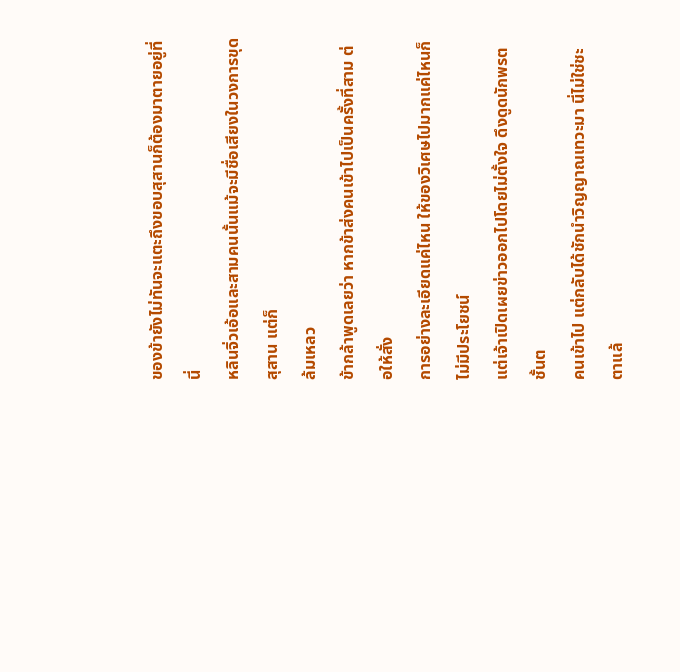ของข้ายังไม่ทันจะแตะถึงขอบสุสานก็ต้องมาตายอยู่ที่นี่
หลินจิ่วเอ้อและสามคนนั้นแม้จะมีชื่อเสียงในวงการขุดสุสาน แต่ก็
ล้มเหลว
ข้ากล้าพูดเลยว่า หากข้าส่งคนเข้าไปเป็นครั้งที่สาม ต่อให้สั่ง
การอย่างละเอียดแค่ไหน ให้ของวิเศษไปมากแค่ไหนก็ไม่มีประโยชน์
แต่เจ้าเปิดเผยข่าวออกไปโดยไม่ตั้งใจ ดึงดูดนักพรตชั้นต
คนเข้าไป แต่กลับได้ชักนำวิญญาณเทวะมา นี่ไม่ใช่ชะตาแล้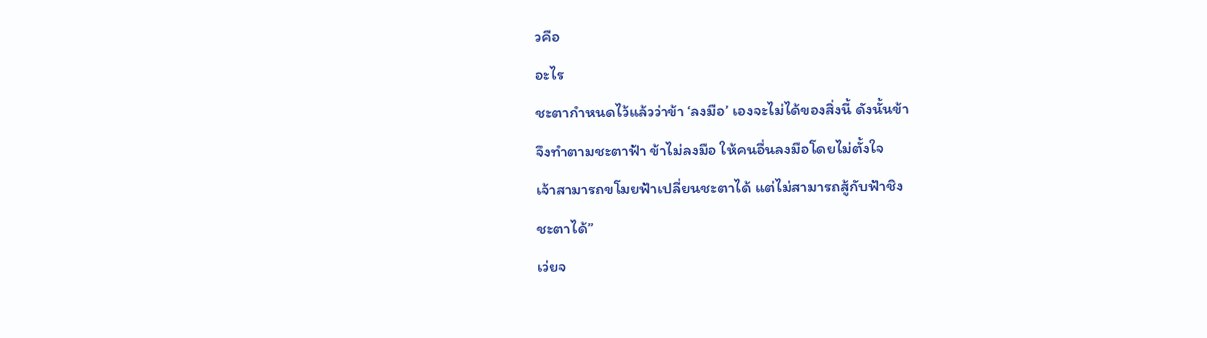วคือ
อะไร
ชะตากำหนดไว้แล้วว่าข้า ‘ลงมือ’ เองจะไม่ได้ของสิ่งนี้ ดังนั้นข้า
จึงทำตามชะตาฟ้า ข้าไม่ลงมือ ให้คนอื่นลงมือโดยไม่ตั้งใจ
เจ้าสามารถขโมยฟ้าเปลี่ยนชะตาได้ แต่ไม่สามารถสู้กับฟ้าชิง
ชะตาได้”
เว่ยจ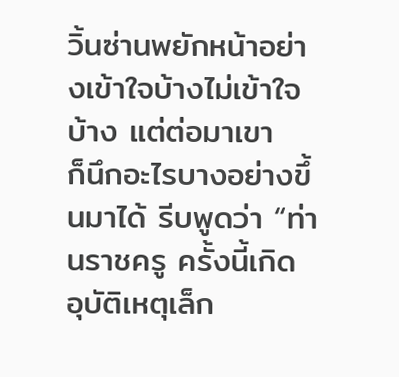วิ้นซ่านพยักหน้าอย่างเข้าใจบ้างไม่เข้าใจบ้าง แต่ต่อมาเขา
ก็นึกอะไรบางอย่างขึ้นมาได้ รีบพูดว่า “ท่านราชครู ครั้งนี้เกิด
อุบัติเหตุเล็ก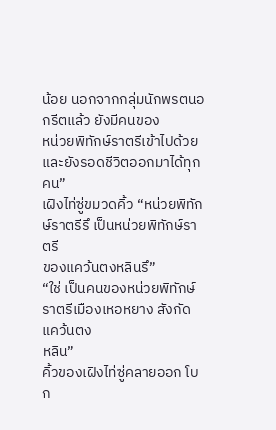น้อย นอกจากกลุ่มนักพรตนอกรีตแล้ว ยังมีคนของ
หน่วยพิทักษ์ราตรีเข้าไปด้วย และยังรอดชีวิตออกมาได้ทุกคน”
เฝิงไท่ซู่ขมวดคิ้ว “หน่วยพิทักษ์ราตรีรึ เป็นหน่วยพิทักษ์ราตรี
ของแคว้นตงหลินรึ”
“ใช่ เป็นคนของหน่วยพิทักษ์ราตรีเมืองเหอหยาง สังกัดแคว้นตง
หลิน”
คิ้วของเฝิงไท่ซู่คลายออก โบก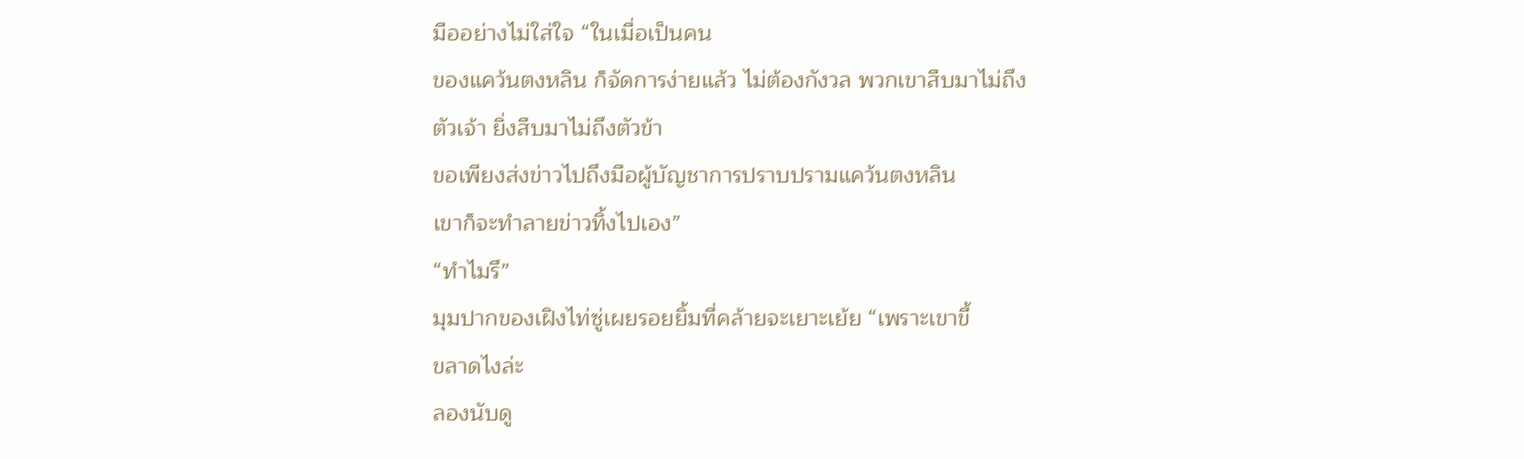มืออย่างไม่ใส่ใจ “ในเมื่อเป็นคน
ของแคว้นตงหลิน ก็จัดการง่ายแล้ว ไม่ต้องกังวล พวกเขาสืบมาไม่ถึง
ตัวเจ้า ยิ่งสืบมาไม่ถึงตัวข้า
ขอเพียงส่งข่าวไปถึงมือผู้บัญชาการปราบปรามแคว้นตงหลิน
เขาก็จะทำลายข่าวทิ้งไปเอง”
“ทำไมรึ”
มุมปากของเฝิงไท่ซู่เผยรอยยิ้มที่คล้ายจะเยาะเย้ย “เพราะเขาขี้
ขลาดไงล่ะ
ลองนับดู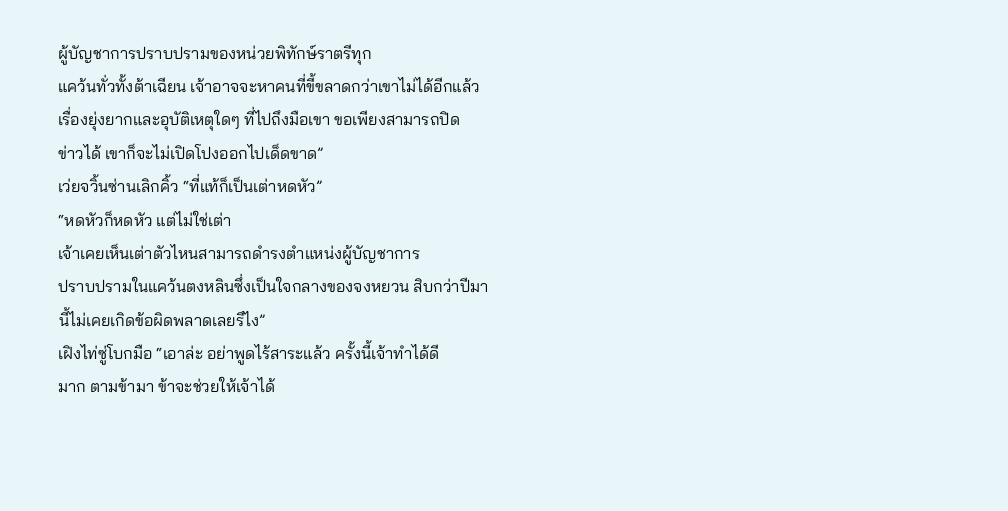ผู้บัญชาการปราบปรามของหน่วยพิทักษ์ราตรีทุก
แคว้นทั่วทั้งต้าเฉียน เจ้าอาจจะหาคนที่ขี้ขลาดกว่าเขาไม่ได้อีกแล้ว
เรื่องยุ่งยากและอุบัติเหตุใดๆ ที่ไปถึงมือเขา ขอเพียงสามารถปิด
ข่าวได้ เขาก็จะไม่เปิดโปงออกไปเด็ดขาด”
เว่ยจวิ้นซ่านเลิกคิ้ว “ที่แท้ก็เป็นเต่าหดหัว”
“หดหัวก็หดหัว แต่ไม่ใช่เต่า
เจ้าเคยเห็นเต่าตัวไหนสามารถดำรงตำแหน่งผู้บัญชาการ
ปราบปรามในแคว้นตงหลินซึ่งเป็นใจกลางของจงหยวน สิบกว่าปีมา
นี้ไม่เคยเกิดข้อผิดพลาดเลยรึไง”
เฝิงไท่ซู่โบกมือ “เอาล่ะ อย่าพูดไร้สาระแล้ว ครั้งนี้เจ้าทำได้ดี
มาก ตามข้ามา ข้าจะช่วยให้เจ้าได้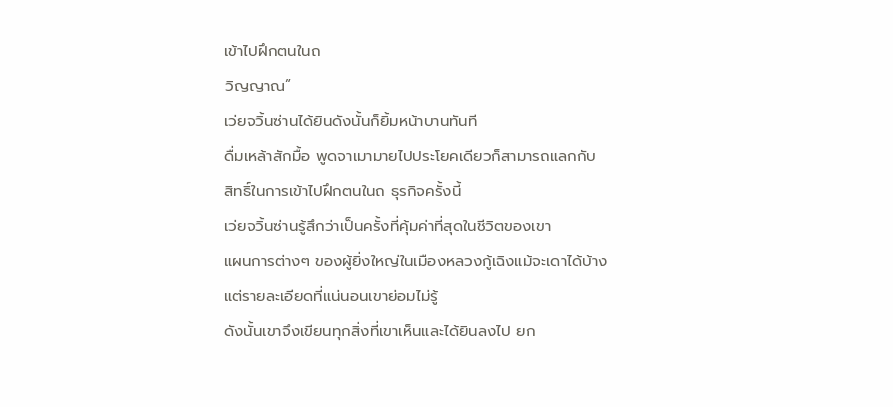เข้าไปฝึกตนในถ
วิญญาณ”
เว่ยจวิ้นซ่านได้ยินดังนั้นก็ยิ้มหน้าบานทันที
ดื่มเหล้าสักมื้อ พูดจาเมามายไปประโยคเดียวก็สามารถแลกกับ
สิทธิ์ในการเข้าไปฝึกตนในถ ธุรกิจครั้งนี้
เว่ยจวิ้นซ่านรู้สึกว่าเป็นครั้งที่คุ้มค่าที่สุดในชีวิตของเขา
แผนการต่างๆ ของผู้ยิ่งใหญ่ในเมืองหลวงกู้เฉิงแม้จะเดาได้บ้าง
แต่รายละเอียดที่แน่นอนเขาย่อมไม่รู้
ดังนั้นเขาจึงเขียนทุกสิ่งที่เขาเห็นและได้ยินลงไป ยก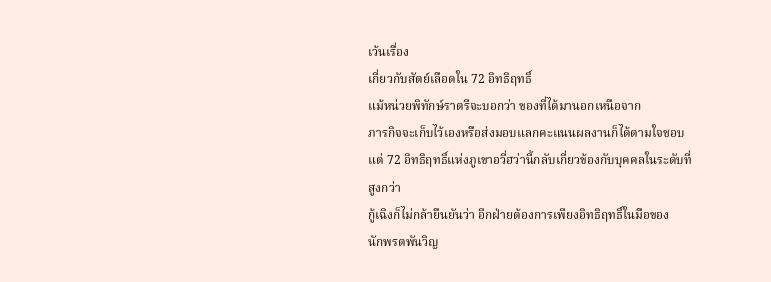เว้นเรื่อง
เกี่ยวกับสัตย์เลือดใน 72 อิทธิฤทธิ์
แม้หน่วยพิทักษ์ราตรีจะบอกว่า ของที่ได้มานอกเหนือจาก
ภารกิจจะเก็บไว้เองหรือส่งมอบแลกคะแนนผลงานก็ได้ตามใจชอบ
แต่ 72 อิทธิฤทธิ์แห่งภูเขาอวี่ฮว่านี้กลับเกี่ยวข้องกับบุคคลในระดับที่
สูงกว่า
กู้เฉิงก็ไม่กล้ายืนยันว่า อีกฝ่ายต้องการเพียงอิทธิฤทธิ์ในมือของ
นักพรตพันวิญ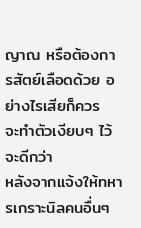ญาณ หรือต้องการสัตย์เลือดด้วย อย่างไรเสียก็ควร
จะทำตัวเงียบๆ ไว้จะดีกว่า
หลังจากแจ้งให้ทหารเกราะนิลคนอื่นๆ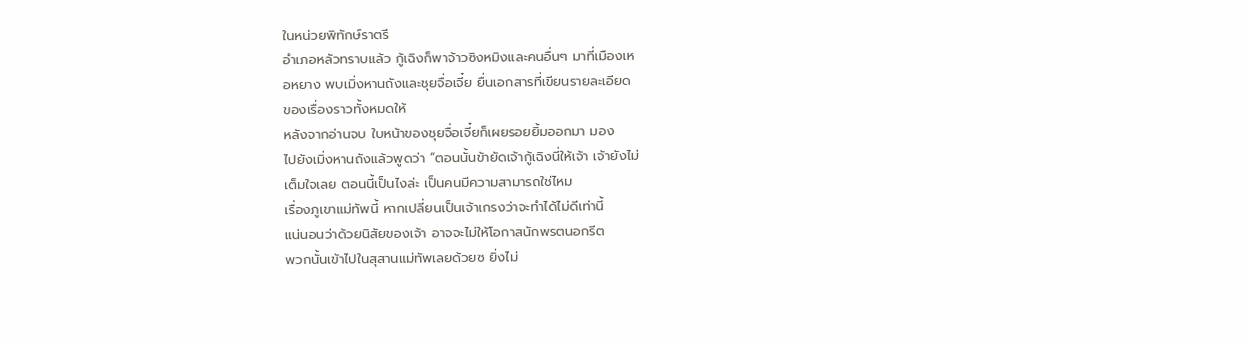ในหน่วยพิทักษ์ราตรี
อำเภอหลัวทราบแล้ว กู้เฉิงก็พาจ้าวซิงหมิงและคนอื่นๆ มาที่เมืองเห
อหยาง พบเมิ่งหานถังและชุยจื่อเจี๋ย ยื่นเอกสารที่เขียนรายละเอียด
ของเรื่องราวทั้งหมดให้
หลังจากอ่านจบ ใบหน้าของชุยจื่อเจี๋ยก็เผยรอยยิ้มออกมา มอง
ไปยังเมิ่งหานถังแล้วพูดว่า “ตอนนั้นข้ายัดเจ้ากู้เฉิงนี่ให้เจ้า เจ้ายังไม่
เต็มใจเลย ตอนนี้เป็นไงล่ะ เป็นคนมีความสามารถใช่ไหม
เรื่องภูเขาแม่ทัพนี้ หากเปลี่ยนเป็นเจ้าเกรงว่าจะทำได้ไม่ดีเท่านี้
แน่นอนว่าด้วยนิสัยของเจ้า อาจจะไม่ให้โอกาสนักพรตนอกรีต
พวกนั้นเข้าไปในสุสานแม่ทัพเลยด้วยซ ยิ่งไม่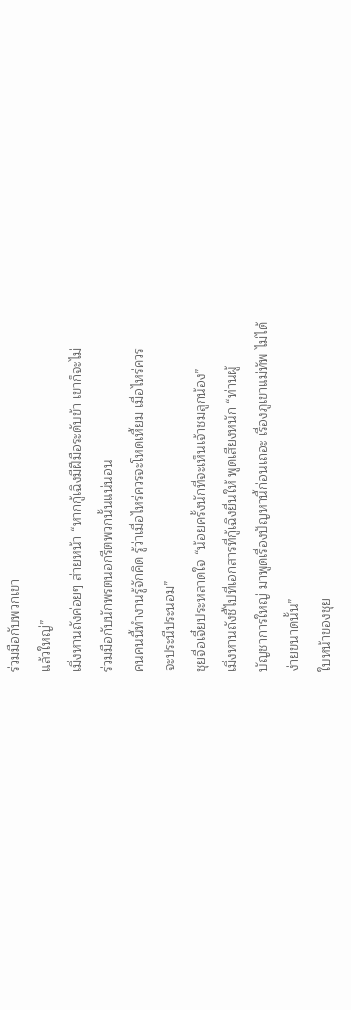ร่วมมือกับพวกเขา
แล้วใหญ่”
เมิ่งหานถังค่อยๆ ส่ายหน้า “หากกู้เฉิงมีฝีมือระดับข้า เขาก็จะไม่
ร่วมมือกับนักพรตนอกรีตพวกนั้นแน่นอน
คนคนนี้ทำงานรู้จักคิด รู้ว่าเมื่อไหร่ควรจะโหดเหี้ยม เมื่อไหร่ควร
จะประนีประนอม”
ชุยจื่อเจี๋ยประหลาดใจ “น้อยครั้งนักที่จะเห็นเจ้าชมลูกน้อง”
เมิ่งหานถังชี้ไปที่เอกสารที่กู้เฉิงยื่นให้ พูดเสียงหนัก “ท่านผู้
บัญชาการใหญ่ มาพูดเรื่องปัญหานี้ก่อนเถอะ เรื่องภูเขาแม่ทัพ ไม่ได้
ง่ายขนาดนั้น”
ใบหน้าของชุย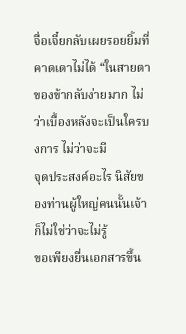จื่อเจี๋ยกลับเผยรอยยิ้มที่คาดเดาไม่ได้ “ในสายตา
ของข้ากลับง่ายมาก ไม่ว่าเบื้องหลังจะเป็นใครบงการ ไม่ว่าจะมี
จุดประสงค์อะไร นิสัยของท่านผู้ใหญ่คนนั้นเจ้าก็ไม่ใช่ว่าจะไม่รู้
ขอเพียงยื่นเอกสารขึ้น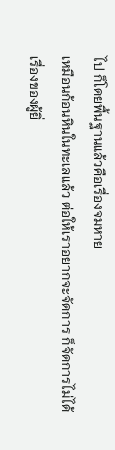ไป ก็โดยพื้นฐานแล้วคือเรื่องจมหาย
เหมือนก้อนหินในทะเลแล้ว ต่อให้เราอยากจะจัดการ ก็จัดการไม่ได้
เรื่องของผู้ยิ่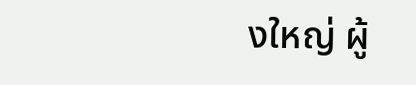งใหญ่ ผู้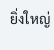ยิ่งใหญ่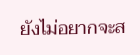ยังไม่อยากจะส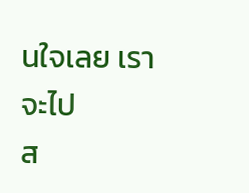นใจเลย เราจะไป
ส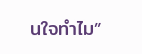นใจทำไม”